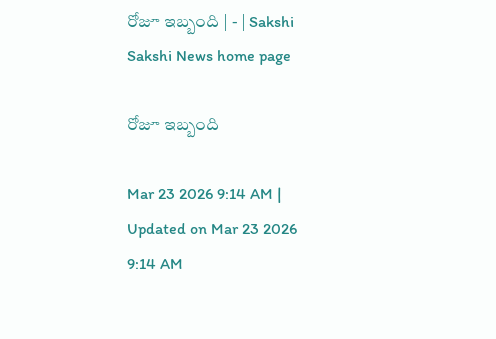రోజూ ఇబ్బంది | - | Sakshi
Sakshi News home page

రోజూ ఇబ్బంది

Mar 23 2026 9:14 AM | Updated on Mar 23 2026 9:14 AM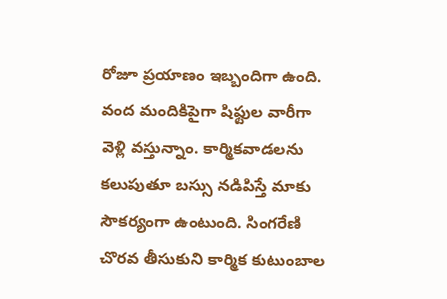రోజూ ప్రయాణం ఇబ్బందిగా ఉంది. వంద మందికిపైగా షిఫ్టుల వారీగా వెళ్లి వస్తున్నాం. కార్మికవాడలను కలుపుతూ బస్సు నడిపిస్తే మాకు సౌకర్యంగా ఉంటుంది. సింగరేణి చొరవ తీసుకుని కార్మిక కుటుంబాల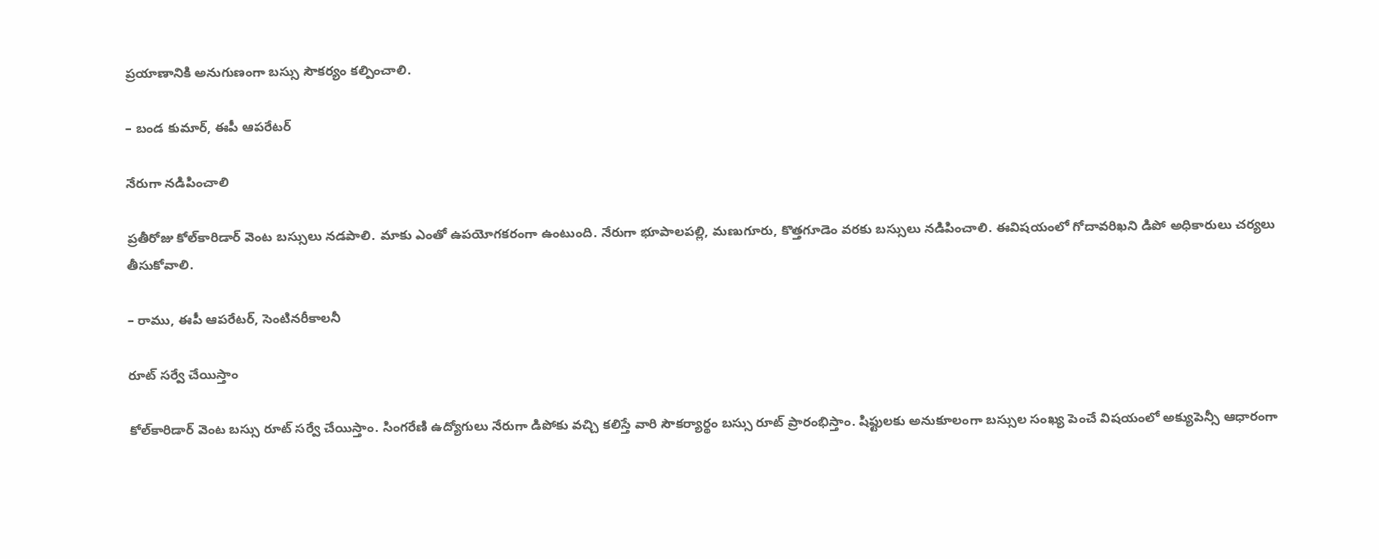ప్రయాణానికి అనుగుణంగా బస్సు సౌకర్యం కల్పించాలి.

– బండ కుమార్‌, ఈపీ ఆపరేటర్‌

నేరుగా నడిపించాలి

ప్రతీరోజు కోల్‌కారిడార్‌ వెంట బస్సులు నడపాలి. మాకు ఎంతో ఉపయోగకరంగా ఉంటుంది. నేరుగా భూపాలపల్లి, మణుగూరు, కొత్తగూడెం వరకు బస్సులు నడిపించాలి. ఈవిషయంలో గోదావరిఖని డిపో అధికారులు చర్యలు తీసుకోవాలి.

– రాము, ఈపీ ఆపరేటర్‌, సెంటినరీకాలనీ

రూట్‌ సర్వే చేయిస్తాం

కోల్‌కారిడార్‌ వెంట బస్సు రూట్‌ సర్వే చేయిస్తాం. సింగరేణి ఉద్యోగులు నేరుగా డిపోకు వచ్చి కలిస్తే వారి సౌకర్యార్థం బస్సు రూట్‌ ప్రారంభిస్తాం. షిఫ్టులకు అనుకూలంగా బస్సుల సంఖ్య పెంచే విషయంలో అక్యుపెన్సీ ఆధారంగా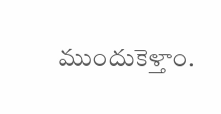ముందుకెళ్తాం.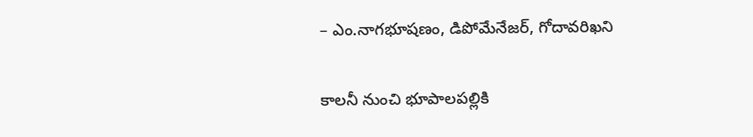– ఎం.నాగభూషణం, డిపోమేనేజర్‌, గోదావరిఖని

కాలనీ నుంచి భూపాలపల్లికి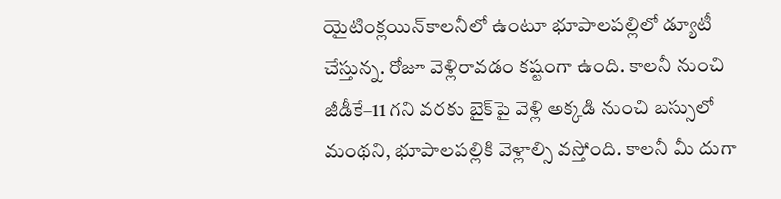యైటింక్లయిన్‌కాలనీలో ఉంటూ భూపాలపల్లిలో డ్యూటీ చేస్తున్న. రోజూ వెళ్లిరావడం కష్టంగా ఉంది. కాలనీ నుంచి జీడీకే–11 గని వరకు బైక్‌పై వెళ్లి అక్కడి నుంచి బస్సులో మంథని, భూపాలపల్లికి వెళ్లాల్సి వస్తోంది. కాలనీ మీ దుగా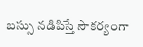బస్సు నడిపిస్తే సౌకర్యంగా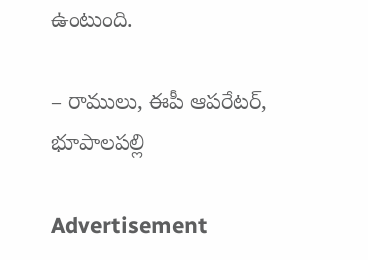ఉంటుంది.

– రాములు, ఈపీ ఆపరేటర్‌, భూపాలపల్లి

Advertisement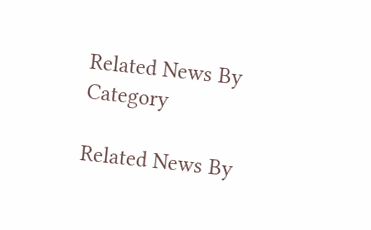Related News By Category

Related News By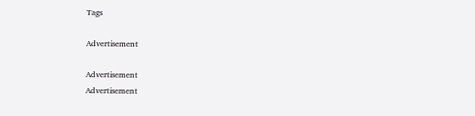Tags

Advertisement

Advertisement
Advertisement